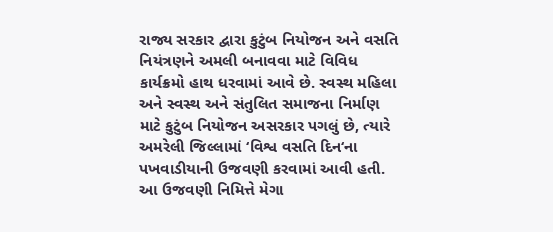રાજ્ય સરકાર દ્વારા કુટુંબ નિયોજન અને વસતિ નિયંત્રણને અમલી બનાવવા માટે વિવિધ કાર્યક્રમો હાથ ધરવામાં આવે છે. સ્વસ્થ મહિલા અને સ્વસ્થ અને સંતુલિત સમાજના નિર્માણ માટે કુટુંબ નિયોજન અસરકાર પગલું છે, ત્યારે અમરેલી જિલ્લામાં ‘વિશ્વ વસતિ દિન‘ના પખવાડીયાની ઉજવણી કરવામાં આવી હતી. આ ઉજવણી નિમિત્તે મેગા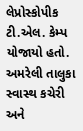લેપ્રોસ્કોપીક ટી.એલ. કેમ્પ યોજાયો હતો. અમરેલી તાલુકા સ્વાસ્થ કચેરી અને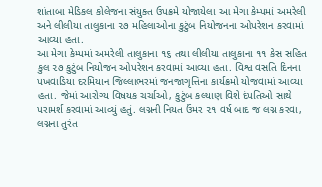શાંતાબા મેડિકલ કોલેજના સંયુક્ત ઉપક્રમે યોજાયેલા આ મેગા કેમ્પમાં અમરેલી અને લીલીયા તાલુકાના ૨૭ મહિલાઓના કુટુંબ નિયોજનના ઓપરેશન કરવામાં આવ્યા હતા.
આ મેગા કેમ્પમાં અમરેલી તાલુકાના ૧૬ તથા લીલીયા તાલુકાના ૧૧ કેસ સહિત કુલ ૨૭ કુટુંબ નિયોજન ઓપરેશન કરવામાં આવ્યા હતા. વિશ્વ વસતિ દિનના પખવાડિયા દરમિયાન જિલ્લાભરમાં જનજાગૃત્તિના કાર્યક્રમો યોજવામાં આવ્યા હતા. જેમાં આરોગ્ય વિષયક ચર્ચાઓ, કુટુંબ કલ્યાણ વિશે દંપતિઓ સાથે પરામર્શ કરવામાં આવ્યું હતું. લગ્નની નિયત ઉંમર ૨૧ વર્ષ બાદ જ લગ્ન કરવા, લગ્નના તુરંત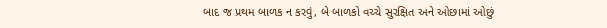બાદ જ પ્રથમ બાળક ન કરવું, બે બાળકો વચ્ચે સુરક્ષિત અને ઓછામાં ઓછું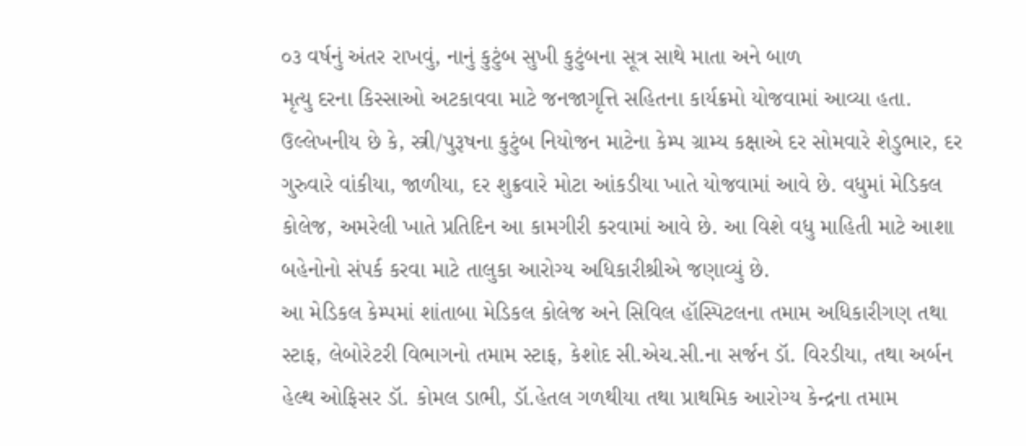૦૩ વર્ષનું અંતર રાખવું, નાનું કુટુંબ સુખી કુટુંબના સૂત્ર સાથે માતા અને બાળ
મૃત્યુ દરના કિસ્સાઓ અટકાવવા માટે જનજાગૃત્તિ સહિતના કાર્યક્રમો યોજવામાં આવ્યા હતા.
ઉલ્લેખનીય છે કે, સ્ત્રી/પુરૂષના કુટુંબ નિયોજન માટેના કેમ્પ ગ્રામ્ય કક્ષાએ દર સોમવારે શેડુભાર, દર ગુરુવારે વાંકીયા, જાળીયા, દર શુક્રવારે મોટા આંકડીયા ખાતે યોજવામાં આવે છે. વધુમાં મેડિકલ કોલેજ, અમરેલી ખાતે પ્રતિદિન આ કામગીરી કરવામાં આવે છે. આ વિશે વધુ માહિતી માટે આશા બહેનોનો સંપર્ક કરવા માટે તાલુકા આરોગ્ય અધિકારીશ્રીએ જણાવ્યું છે.
આ મેડિકલ કેમ્પમાં શાંતાબા મેડિકલ કોલેજ અને સિવિલ હૉસ્પિટલના તમામ અધિકારીગણ તથા સ્ટાફ, લેબોરેટરી વિભાગનો તમામ સ્ટાફ, કેશોદ સી.એચ.સી.ના સર્જન ડૉ. વિરડીયા, તથા અર્બન હેલ્થ ઓફિસર ડૉ. કોમલ ડાભી, ડૉ.હેતલ ગળથીયા તથા પ્રાથમિક આરોગ્ય કેન્દ્રના તમામ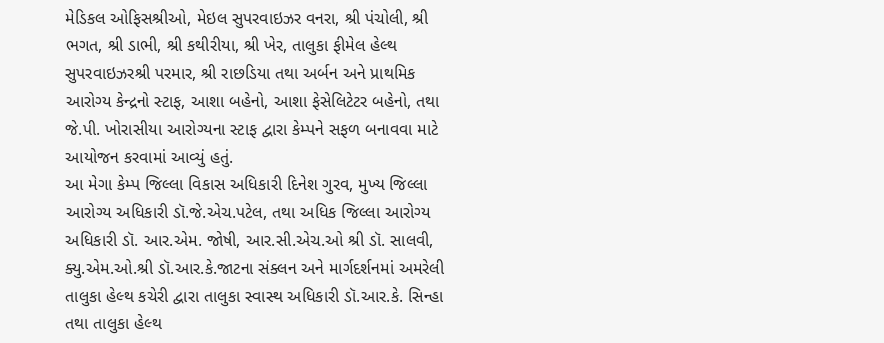મેડિકલ ઓફિસશ્રીઓ, મેઇલ સુપરવાઇઝર વનરા, શ્રી પંચોલી, શ્રી ભગત, શ્રી ડાભી, શ્રી કથીરીયા, શ્રી ખેર, તાલુકા ફીમેલ હેલ્થ સુપરવાઇઝરશ્રી પરમાર, શ્રી રાછડિયા તથા અર્બન અને પ્રાથમિક આરોગ્ય કેન્દ્રનો સ્ટાફ, આશા બહેનો, આશા ફેસેલિટેટર બહેનો, તથા જે.પી. ખોરાસીયા આરોગ્યના સ્ટાફ દ્વારા કેમ્પને સફળ બનાવવા માટે આયોજન કરવામાં આવ્યું હતું.
આ મેગા કેમ્પ જિલ્લા વિકાસ અધિકારી દિનેશ ગુરવ, મુખ્ય જિલ્લા આરોગ્ય અધિકારી ડૉ.જે.એચ.પટેલ, તથા અધિક જિલ્લા આરોગ્ય અધિકારી ડૉ. આર.એમ. જોષી, આર.સી.એચ.ઓ શ્રી ડૉ. સાલવી, ક્યુ.એમ.ઓ.શ્રી ડૉ.આર.કે.જાટના સંક્લન અને માર્ગદર્શનમાં અમરેલી તાલુકા હેલ્થ કચેરી દ્વારા તાલુકા સ્વાસ્થ અધિકારી ડૉ.આર.કે. સિન્હા તથા તાલુકા હેલ્થ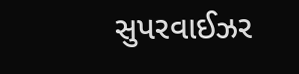સુપરવાઈઝર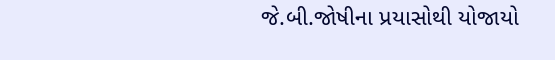જે.બી.જોષીના પ્રયાસોથી યોજાયો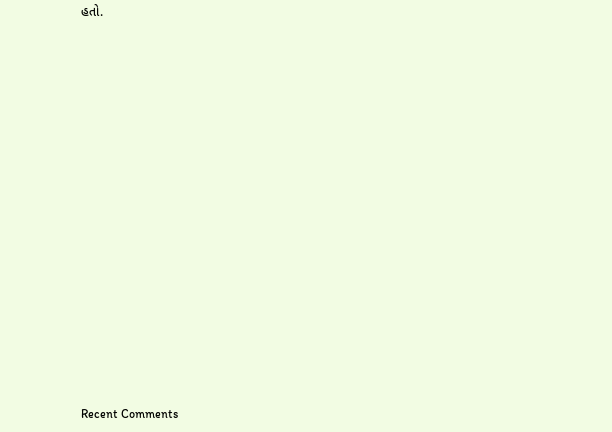હતો.


















Recent Comments